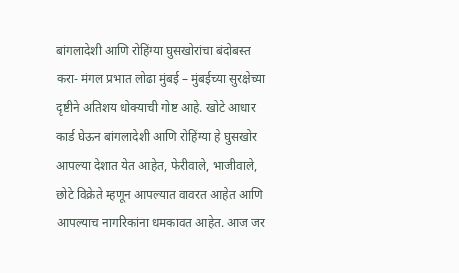बांगलादेशी आणि रोहिंग्या घुसखोरांचा बंदोबस्त करा- मंगल प्रभात लोढा मुंबई – मुंबईच्या सुरक्षेच्या दृष्टीने अतिशय धोक्याची गोष्ट आहे. खोटे आधार कार्ड घेऊन बांगलादेशी आणि रोहिंग्या हे घुसखोर आपल्या देशात येत आहेत, फेरीवाले, भाजीवाले, छोटे विक्रेते म्हणून आपल्यात वावरत आहेत आणि आपल्याच नागरिकांना धमकावत आहेत. आज जर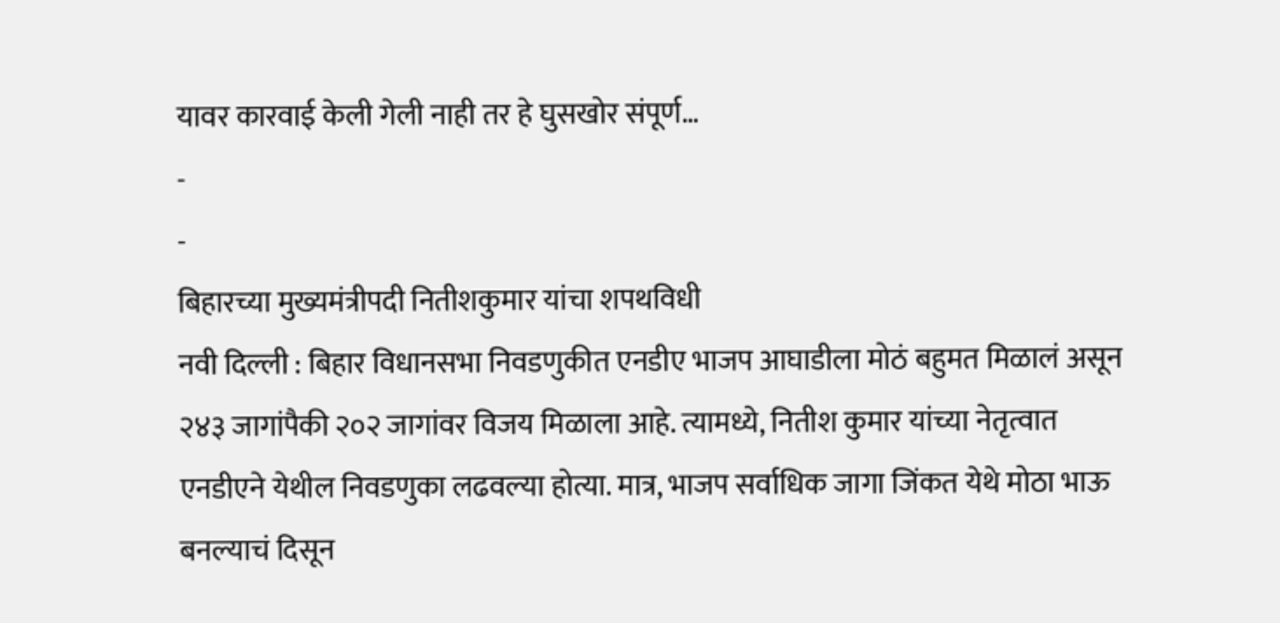यावर कारवाई केली गेली नाही तर हे घुसखोर संपूर्ण…
-
-
बिहारच्या मुख्यमंत्रीपदी नितीशकुमार यांचा शपथविधी
नवी दिल्ली : बिहार विधानसभा निवडणुकीत एनडीए भाजप आघाडीला मोठं बहुमत मिळालं असून २४३ जागांपैकी २०२ जागांवर विजय मिळाला आहे. त्यामध्ये, नितीश कुमार यांच्या नेतृत्वात एनडीएने येथील निवडणुका लढवल्या होत्या. मात्र, भाजप सर्वाधिक जागा जिंकत येथे मोठा भाऊ बनल्याचं दिसून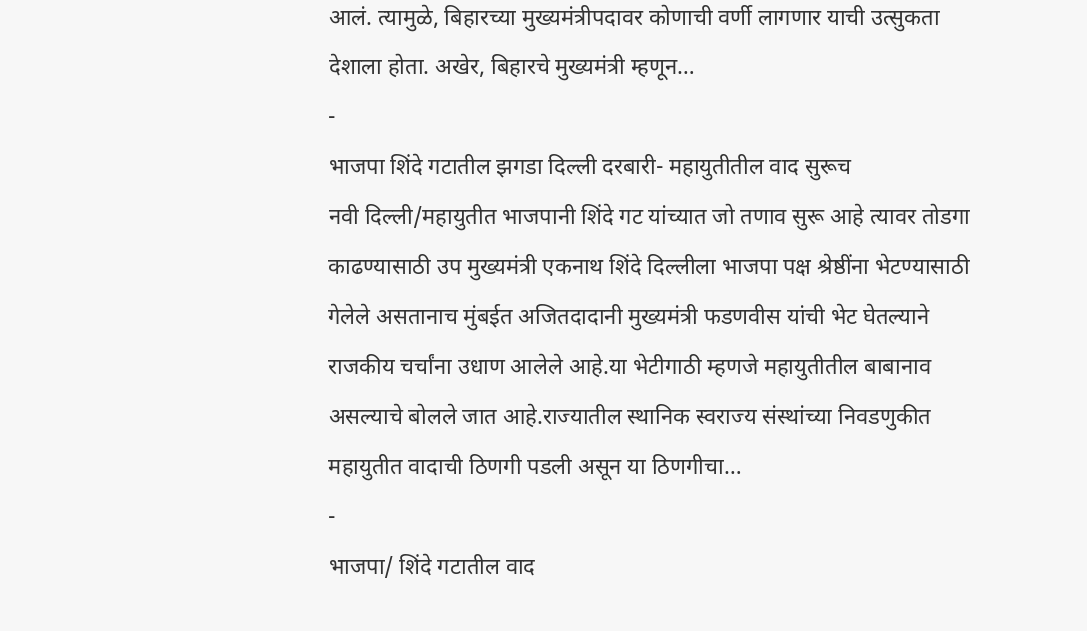आलं. त्यामुळे, बिहारच्या मुख्यमंत्रीपदावर कोणाची वर्णी लागणार याची उत्सुकता देशाला होता. अखेर, बिहारचे मुख्यमंत्री म्हणून…
-
भाजपा शिंदे गटातील झगडा दिल्ली दरबारी- महायुतीतील वाद सुरूच
नवी दिल्ली/महायुतीत भाजपानी शिंदे गट यांच्यात जो तणाव सुरू आहे त्यावर तोडगा काढण्यासाठी उप मुख्यमंत्री एकनाथ शिंदे दिल्लीला भाजपा पक्ष श्रेष्ठींना भेटण्यासाठी गेलेले असतानाच मुंबईत अजितदादानी मुख्यमंत्री फडणवीस यांची भेट घेतल्याने राजकीय चर्चांना उधाण आलेले आहे.या भेटीगाठी म्हणजे महायुतीतील बाबानाव असल्याचे बोलले जात आहे.राज्यातील स्थानिक स्वराज्य संस्थांच्या निवडणुकीत महायुतीत वादाची ठिणगी पडली असून या ठिणगीचा…
-
भाजपा/ शिंदे गटातील वाद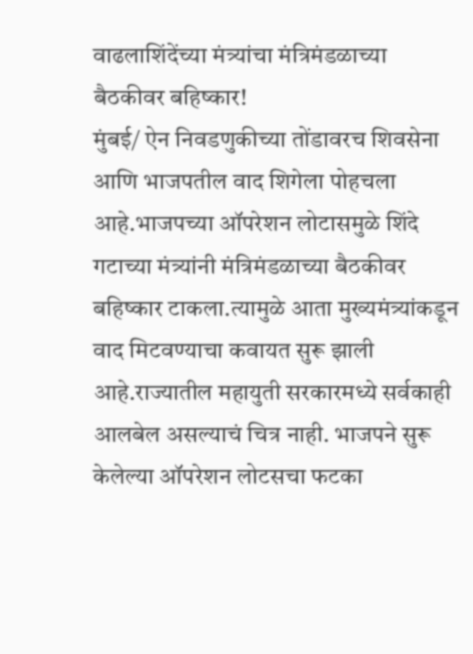वाढलाशिंदेंच्या मंत्र्यांचा मंत्रिमंडळाच्या बैठकीवर बहिष्कार!
मुंबई/ ऐन निवडणुकीच्या तोंडावरच शिवसेना आणि भाजपतील वाद शिगेला पोहचला आहे.भाजपच्या ऑपरेशन लोटासमुळे शिंदे गटाच्या मंत्र्यांनी मंत्रिमंडळाच्या बैठकीवर बहिष्कार टाकला.त्यामुळे आता मुख्यमंत्र्यांकडून वाद मिटवण्याचा कवायत सुरू झाली आहे.राज्यातील महायुती सरकारमध्ये सर्वकाही आलबेल असल्याचं चित्र नाही. भाजपने सुरू केलेल्या ऑपरेशन लोटसचा फटका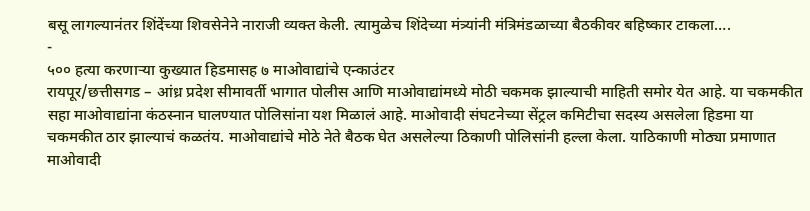बसू लागल्यानंतर शिंदेंच्या शिवसेनेने नाराजी व्यक्त केली. त्यामुळेच शिंदेच्या मंत्र्यांनी मंत्रिमंडळाच्या बैठकीवर बहिष्कार टाकला….
-
५०० हत्या करणाऱ्या कुख्यात हिडमासह ७ माओवाद्यांचे एन्काउंटर
रायपूर/छत्तीसगड – आंध्र प्रदेश सीमावर्ती भागात पोलीस आणि माओवाद्यांमध्ये मोठी चकमक झाल्याची माहिती समोर येत आहे. या चकमकीत सहा माओवाद्यांना कंठस्नान घालण्यात पोलिसांना यश मिळालं आहे. माओवादी संघटनेच्या सेंट्रल कमिटीचा सदस्य असलेला हिडमा या चकमकीत ठार झाल्याचं कळतंय. माओवाद्यांचे मोठे नेते बैठक घेत असलेल्या ठिकाणी पोलिसांनी हल्ला केला. याठिकाणी मोठ्या प्रमाणात माओवादी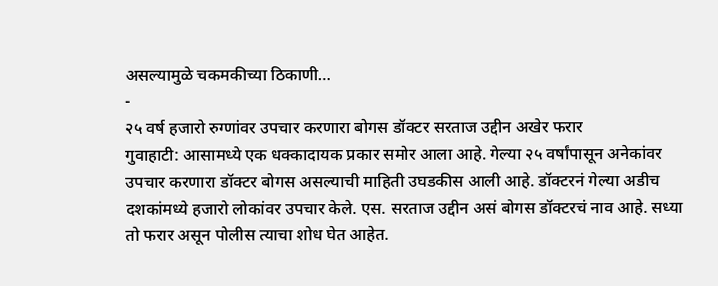असल्यामुळे चकमकीच्या ठिकाणी…
-
२५ वर्ष हजारो रुग्णांवर उपचार करणारा बोगस डॉक्टर सरताज उद्दीन अखेर फरार
गुवाहाटी: आसामध्ये एक धक्कादायक प्रकार समोर आला आहे. गेल्या २५ वर्षांपासून अनेकांवर उपचार करणारा डॉक्टर बोगस असल्याची माहिती उघडकीस आली आहे. डॉक्टरनं गेल्या अडीच दशकांमध्ये हजारो लोकांवर उपचार केले. एस. सरताज उद्दीन असं बोगस डॉक्टरचं नाव आहे. सध्या तो फरार असून पोलीस त्याचा शोध घेत आहेत.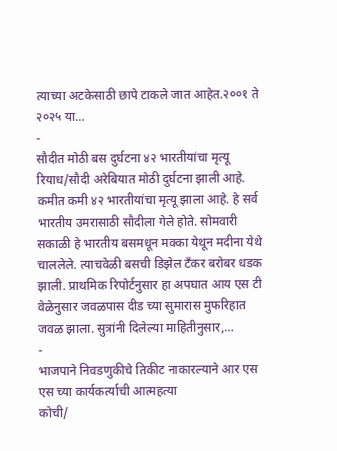त्याच्या अटकेसाठी छापे टाकले जात आहेत.२००१ ते २०२५ या…
-
सौदीत मोठी बस दुर्घटना ४२ भारतीयांचा मृत्यू
रियाध/सौदी अरेबियात मोठी दुर्घटना झाली आहे. कमीत कमी ४२ भारतीयांचा मृत्यू झाला आहे. हे सर्व भारतीय उमरासाठी सौदीला गेले होते. सोमवारी सकाळी हे भारतीय बसमधून मक्का येथून मदीना येथे चाललेले. त्याचवेळी बसची डिझेल टँकर बरोबर धडक झाली. प्राथमिक रिपोर्टनुसार हा अपघात आय एस टी वेळेनुसार जवळपास दीड च्या सुमारास मुफरिहात जवळ झाला. सुत्रांनी दिलेल्या माहितीनुसार,…
-
भाजपाने निवडणुकीचे तिकीट नाकारल्याने आर एस एस च्या कार्यकर्त्याची आत्महत्या
कोची/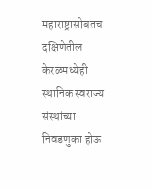महाराष्ट्रासोबतच दक्षिणेतील केरळमध्येही स्थानिक स्वराज्य संस्थांच्या निवडणुका होऊ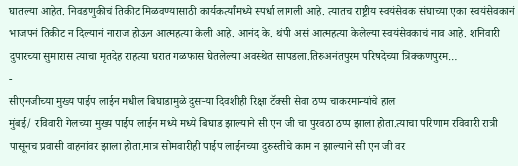घातल्या आहेत. निवडणुकीचं तिकीट मिळवण्यासाठी कार्यकर्त्यांमध्ये स्पर्धा लागली आहे. त्यातच राष्ट्रीय स्वयंसेवक संघाच्या एका स्वयंसेवकानं भाजपनं तिकीट न दिल्यानं नाराज होऊन आत्महत्या केली आहे. आनंद के. थंपी असं आत्महत्या केलेल्या स्वयंसेवकाचं नाव आहे. शनिवारी दुपारच्या सुमारास त्याचा मृतदेह राहत्या घरात गळफास घेतलेल्या अवस्थेत सापडला.तिरुअनंतपुरम परिषदेच्या त्रिक्कणपुरम…
-
सीएनजीच्या मुख्य पाईप लाईन मधील बिघाडामुळे दुसऱ्या दिवशीही रिक्षा टॅक्सी सेवा ठप्प चाकरमान्यांचे हाल
मुंबई/ रविवारी गेलच्या मुख्य पाईप लाईन मध्ये मध्ये बिघाड झाल्याने सी एन जी चा पुरवठा ठप्प झाला होता.त्याचा परिणाम रविवारी रात्री पासूनच प्रवासी वाहनांवर झाला होता.मात्र सोमवारीही पाईप लाईनच्या दुरुस्तीचे काम न झाल्याने सी एन जी वर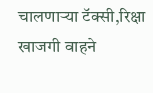चालणाऱ्या टॅक्सी,रिक्षा खाजगी वाहने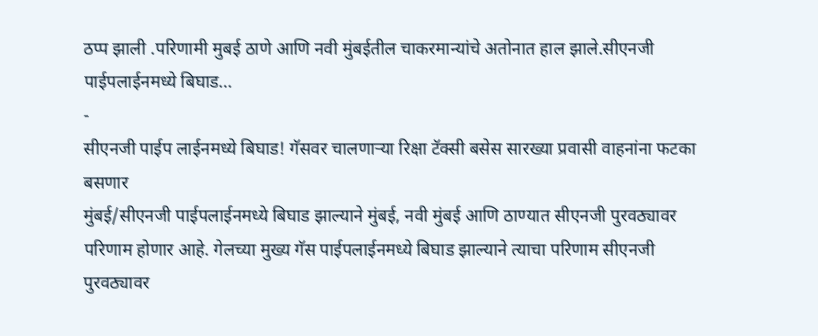ठप्प झाली .परिणामी मुबई ठाणे आणि नवी मुंबईतील चाकरमान्यांचे अतोनात हाल झाले.सीएनजी पाईपलाईनमध्ये बिघाड…
-
सीएनजी पाईप लाईनमध्ये बिघाड! गॅसवर चालणाऱ्या रिक्षा टॅक्सी बसेस सारख्या प्रवासी वाहनांना फटका बसणार
मुंबई/सीएनजी पाईपलाईनमध्ये बिघाड झाल्याने मुंबई, नवी मुंबई आणि ठाण्यात सीएनजी पुरवठ्यावर परिणाम होणार आहे. गेलच्या मुख्य गॅस पाईपलाईनमध्ये बिघाड झाल्याने त्याचा परिणाम सीएनजी पुरवठ्यावर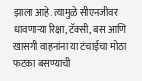झाला आहे. त्यामुळे सीएनजीवर धावणाऱ्या रिक्षा, टॅक्सी, बस आणि खासगी वाहनांना या टंचाईचा मोठा फटका बसण्याची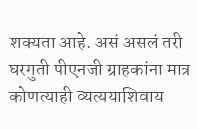शक्यता आहे. असं असलं तरी घरगुती पीएनजी ग्राहकांना मात्र कोणत्याही व्यत्ययाशिवाय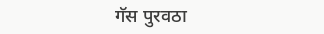गॅस पुरवठा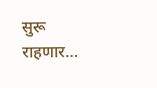सुरू राहणार…